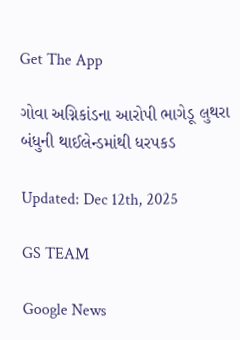Get The App

ગોવા અગ્નિકાંડના આરોપી ભાગેડૂ લુથરા બંધુની થાઈલેન્ડમાંથી ધરપકડ

Updated: Dec 12th, 2025

GS TEAM

Google News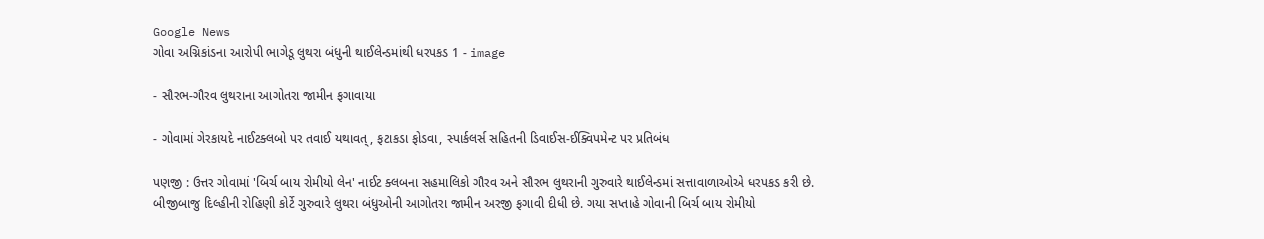Google News
ગોવા અગ્નિકાંડના આરોપી ભાગેડૂ લુથરા બંધુની થાઈલેન્ડમાંથી ધરપકડ 1 - image

- સૌરભ-ગૌરવ લુથરાના આગોતરા જામીન ફગાવાયા

- ગોવામાં ગેરકાયદે નાઈટક્લબો પર તવાઈ યથાવત્, ફટાકડા ફોડવા, સ્પાર્કલર્સ સહિતની ડિવાઈસ-ઈક્વિપમેન્ટ પર પ્રતિબંધ

પણજી : ઉત્તર ગોવામાં 'બિર્ચ બાય રોમીયો લેન' નાઈટ ક્લબના સહમાલિકો ગૌરવ અને સૌરભ લુથરાની ગુરુવારે થાઈલેન્ડમાં સત્તાવાળાઓએ ધરપકડ કરી છે. બીજીબાજુ દિલ્હીની રોહિણી કોર્ટે ગુરુવારે લુથરા બંધુઓની આગોતરા જામીન અરજી ફગાવી દીધી છે. ગયા સપ્તાહે ગોવાની બિર્ચ બાય રોમીયો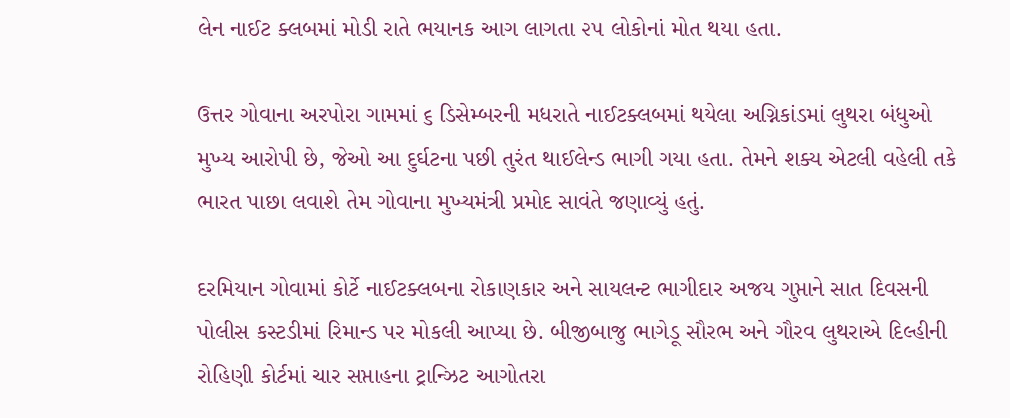લેન નાઈટ ક્લબમાં મોડી રાતે ભયાનક આગ લાગતા ૨૫ લોકોનાં મોત થયા હતા.

ઉત્તર ગોવાના અરપોરા ગામમાં ૬ ડિસેમ્બરની મધરાતે નાઈટક્લબમાં થયેલા અગ્નિકાંડમાં લુથરા બંધુઓ મુખ્ય આરોપી છે, જેઓ આ દુર્ઘટના પછી તુરંત થાઈલેન્ડ ભાગી ગયા હતા. તેમને શક્ય એટલી વહેલી તકે ભારત પાછા લવાશે તેમ ગોવાના મુખ્યમંત્રી પ્રમોદ સાવંતે જણાવ્યું હતું.

દરમિયાન ગોવામાં કોર્ટે નાઈટક્લબના રોકાણકાર અને સાયલન્ટ ભાગીદાર અજય ગુપ્તાને સાત દિવસની પોલીસ કસ્ટડીમાં રિમાન્ડ પર મોકલી આપ્યા છે. બીજીબાજુ ભાગેડૂ સૌરભ અને ગૌરવ લુથરાએ દિલ્હીની રોહિણી કોર્ટમાં ચાર સપ્તાહના ટ્રાન્ઝિટ આગોતરા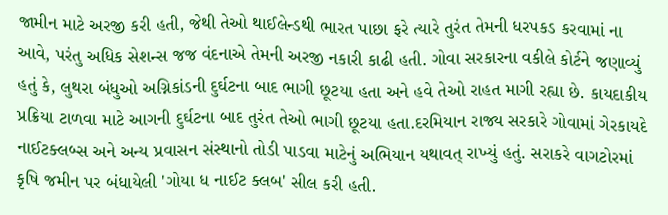જામીન માટે અરજી કરી હતી, જેથી તેઓ થાઈલેન્ડથી ભારત પાછા ફરે ત્યારે તુરંત તેમની ધરપકડ કરવામાં ના આવે, પરંતુ અધિક સેશન્સ જજ વંદનાએ તેમની અરજી નકારી કાઢી હતી. ગોવા સરકારના વકીલે કોર્ટને જણાવ્યું હતું કે, લુથરા બંધુઓ અગ્નિકાંડની દુર્ઘટના બાદ ભાગી છૂટયા હતા અને હવે તેઓ રાહત માગી રહ્યા છે. કાયદાકીય પ્રક્રિયા ટાળવા માટે આગની દુર્ઘટના બાદ તુરંત તેઓ ભાગી છૂટયા હતા.દરમિયાન રાજ્ય સરકારે ગોવામાં ગેરકાયદે નાઈટક્લબ્સ અને અન્ય પ્રવાસન સંસ્થાનો તોડી પાડવા માટેનું અભિયાન યથાવત્ રાખ્યું હતું. સરાકરે વાગટોરમાં કૃષિ જમીન પર બંધાયેલી 'ગોયા ધ નાઈટ ક્લબ' સીલ કરી હતી.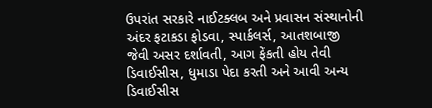ઉપરાંત સરકારે નાઈટક્લબ અને પ્રવાસન સંસ્થાનોની અંદર ફટાકડા ફોડવા, સ્પાર્કલર્સ, આતશબાજી જેવી અસર દર્શાવતી, આગ ફેંકતી હોય તેવી ડિવાઈસીસ, ધુમાડા પેદા કરતી અને આવી અન્ય ડિવાઈસીસ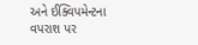અને ઈક્વિપમેન્ટના વપરાશ પર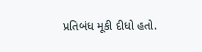પ્રતિબંધ મૂકી દીધો હતો.